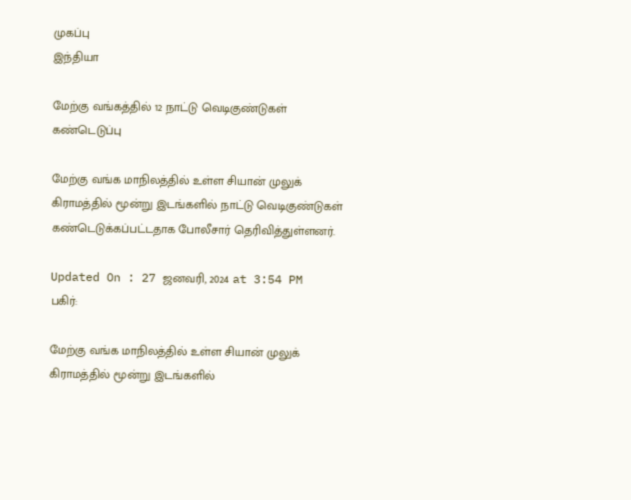முகப்பு
இந்தியா

மேற்கு வங்கத்தில் 12 நாட்டு வெடிகுண்டுகள் கண்டெடுப்பு

மேற்கு வங்க மாநிலத்தில் உள்ள சியான் முலுக் கிராமத்தில் மூன்று இடங்களில் நாட்டு வெடிகுண்டுகள் கண்டெடுக்கப்பட்டதாக போலீசார் தெரிவித்துள்ளனர்.

Updated On : 27 ஜனவரி, 2024 at 3:54 PM
பகிர்:

மேற்கு வங்க மாநிலத்தில் உள்ள சியான் முலுக் கிராமத்தில் மூன்று இடங்களில்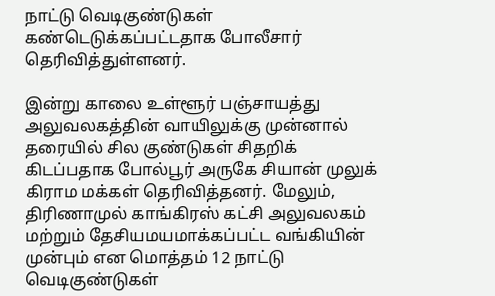நாட்டு வெடிகுண்டுகள் கண்டெடுக்கப்பட்டதாக போலீசார் தெரிவித்துள்ளனர்.

இன்று காலை உள்ளூர் பஞ்சாயத்து அலுவலகத்தின் வாயிலுக்கு முன்னால் தரையில் சில குண்டுகள் சிதறிக் கிடப்பதாக போல்பூர் அருகே சியான் முலுக் கிராம மக்கள் தெரிவித்தனர். மேலும், திரிணாமுல் காங்கிரஸ் கட்சி அலுவலகம் மற்றும் தேசியமயமாக்கப்பட்ட வங்கியின் முன்பும் என மொத்தம் 12 நாட்டு வெடிகுண்டுகள்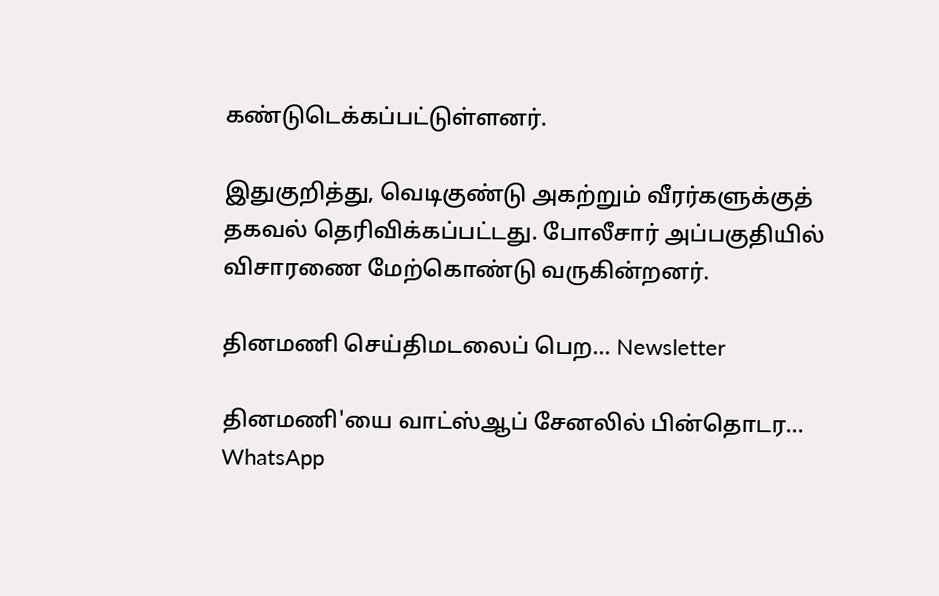கண்டுடெக்கப்பட்டுள்ளனர்.

இதுகுறித்து, வெடிகுண்டு அகற்றும் வீரர்களுக்குத் தகவல் தெரிவிக்கப்பட்டது. போலீசார் அப்பகுதியில் விசாரணை மேற்கொண்டு வருகின்றனர்.

தினமணி செய்திமடலைப் பெற... Newsletter

தினமணி'யை வாட்ஸ்ஆப் சேனலில் பின்தொடர... WhatsApp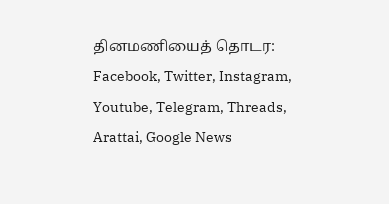தினமணியைத் தொடர: Facebook, Twitter, Instagram, Youtube, Telegram, Threads, Arattai, Google News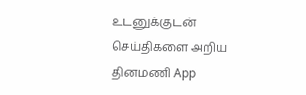உடனுக்குடன் செய்திகளை அறிய தினமணி App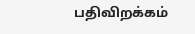பதிவிறக்கம்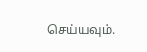செய்யவும்.